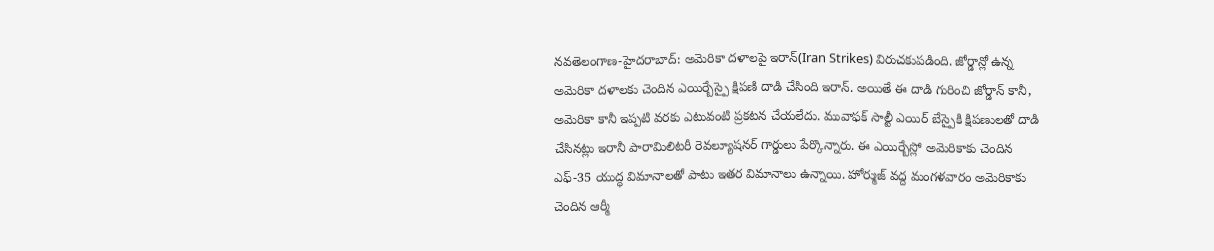నవతెలంగాణ-హైదరాబాద్: అమెరికా దళాలపై ఇరాన్(Iran Strikes) విరుచకుపడింది. జోర్డాన్లో ఉన్న అమెరికా దళాలకు చెందిన ఎయిర్బేస్పై క్షిపణి దాడి చేసింది ఇరాన్. అయితే ఈ దాడి గురించి జోర్డాన్ కానీ, అమెరికా కానీ ఇప్పటి వరకు ఎటువంటి ప్రకటన చేయలేదు. మువాఫక్ సాల్టీ ఎయిర్ బేస్పైకి క్షిపణులతో దాడి చేసినట్లు ఇరానీ పారామిలిటరీ రెవల్యూషనర్ గార్డులు పేర్కొన్నారు. ఈ ఎయిర్బేస్లో అమెరికాకు చెందిన ఎఫ్-35 యుద్ధ విమానాలతో పాటు ఇతర విమానాలు ఉన్నాయి. హోర్ముజ్ వద్ద మంగళవారం అమెరికాకు చెందిన ఆర్మీ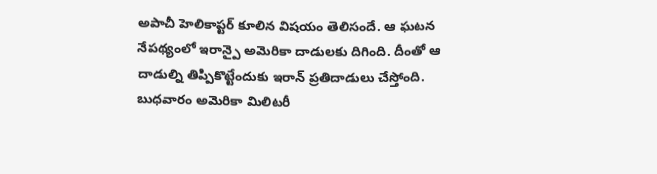అపాచీ హెలికాప్టర్ కూలిన విషయం తెలిసందే. ఆ ఘటన నేపథ్యంలో ఇరాన్పై అమెరికా దాడులకు దిగింది. దీంతో ఆ దాడుల్ని తిప్పికొట్టేందుకు ఇరాన్ ప్రతిదాడులు చేస్తోంది. బుధవారం అమెరికా మిలిటరీ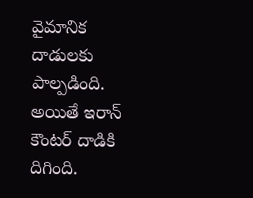వైమానిక దాడులకు పాల్పడింది. అయితే ఇరాన్ కౌంటర్ దాడికి దిగింది.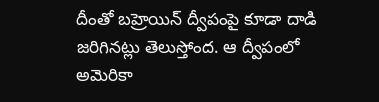దీంతో బహ్రెయిన్ ద్వీపంపై కూడా దాడి జరిగినట్లు తెలుస్తోంద. ఆ ద్వీపంలో అమెరికా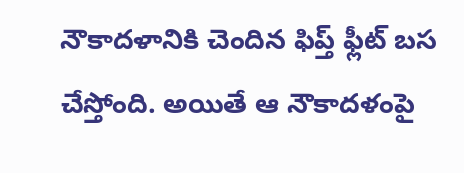నౌకాదళానికి చెందిన ఫిప్త్ ఫ్లీట్ బస చేస్తోంది. అయితే ఆ నౌకాదళంపై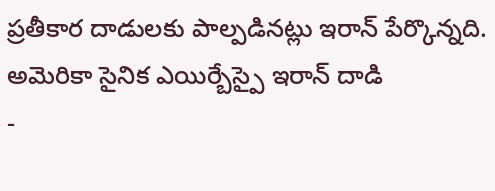ప్రతీకార దాడులకు పాల్పడినట్లు ఇరాన్ పేర్కొన్నది.
అమెరికా సైనిక ఎయిర్బేస్పై ఇరాన్ దాడి
-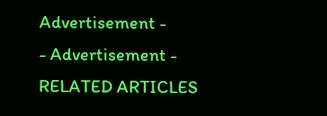Advertisement -
- Advertisement -
RELATED ARTICLES